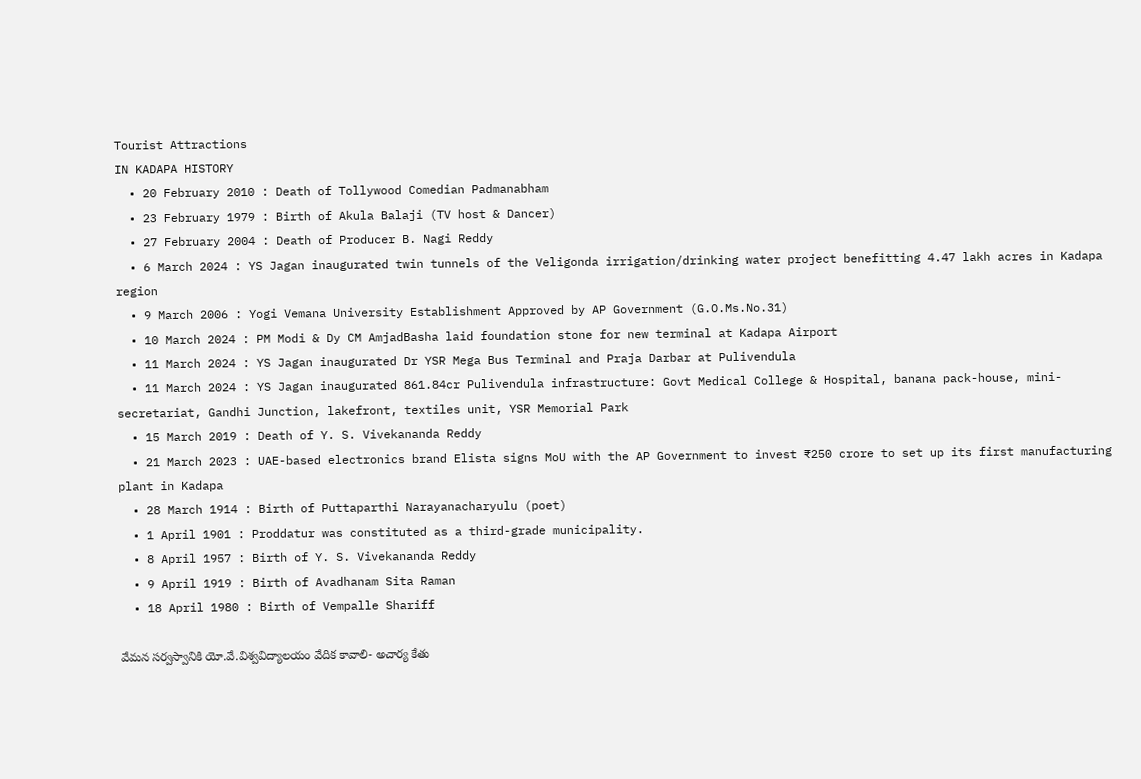Tourist Attractions
IN KADAPA HISTORY
  • 20 February 2010 : Death of Tollywood Comedian Padmanabham
  • 23 February 1979 : Birth of Akula Balaji (TV host & Dancer)
  • 27 February 2004 : Death of Producer B. Nagi Reddy
  • 6 March 2024 : YS Jagan inaugurated twin tunnels of the Veligonda irrigation/drinking water project benefitting 4.47 lakh acres in Kadapa region
  • 9 March 2006 : Yogi Vemana University Establishment Approved by AP Government (G.O.Ms.No.31)
  • 10 March 2024 : PM Modi & Dy CM AmjadBasha laid foundation stone for new terminal at Kadapa Airport
  • 11 March 2024 : YS Jagan inaugurated Dr YSR Mega Bus Terminal and Praja Darbar at Pulivendula
  • 11 March 2024 : YS Jagan inaugurated 861.84cr Pulivendula infrastructure: Govt Medical College & Hospital, banana pack-house, mini-secretariat, Gandhi Junction, lakefront, textiles unit, YSR Memorial Park
  • 15 March 2019 : Death of Y. S. Vivekananda Reddy
  • 21 March 2023 : UAE-based electronics brand Elista signs MoU with the AP Government to invest ₹250 crore to set up its first manufacturing plant in Kadapa
  • 28 March 1914 : Birth of Puttaparthi Narayanacharyulu (poet)
  • 1 April 1901 : Proddatur was constituted as a third-grade municipality.
  • 8 April 1957 : Birth of Y. S. Vivekananda Reddy
  • 9 April 1919 : Birth of Avadhanam Sita Raman
  • 18 April 1980 : Birth of Vempalle Shariff

వేమన సర్వస్వానికి యో.వే.విశ్వవిద్యాలయం వేదిక కావాలి- అచార్య కేతు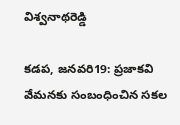విశ్వనాథరెడ్డి

కడప, జనవరి19: ప్రజాకవి వేమనకు సంబంధించిన సకల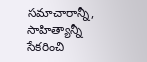సమాచారాన్నీ, సాహిత్యాన్నీ సేకరించి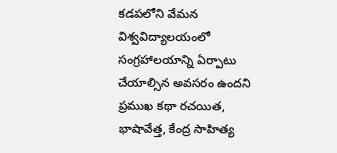కడపలోని వేమన విశ్వవిద్యాలయంలో సంగ్రహాలయాన్ని ఏర్పాటు చేయాల్సిన అవసరం ఉందని ప్రముఖ కథా రచయిత, భాషావేత్త, కేంద్ర సాహిత్య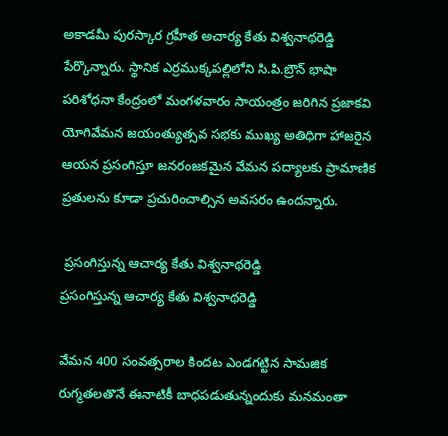అకాడమీ పురస్కార గ్రహీత అచార్య కేతు విశ్వనాథరెడ్డి పేర్కొన్నారు. స్థానిక ఎర్రముక్కపల్లిలోని సి.పి.బ్రౌన్ భాషా పరిశోధనా కేంద్రంలో మంగళవారం సాయంత్రం జరిగిన ప్రజాకవి యోగివేమన జయంత్యుత్సవ సభకు ముఖ్య అతిధిగా హాజరైన ఆయన ప్రసంగిస్తూ జనరంజకమైన వేమన పద్యాలకు ప్రామాణిక ప్రతులను కూడా ప్రచురించాల్సిన అవసరం ఉందన్నారు.

 ప్రసంగిస్తున్న ఆచార్య కేతు విశ్వనాథరెడ్డి
ప్రసంగిస్తున్న ఆచార్య కేతు విశ్వనాథరెడ్డి

వేమన 400 సంవత్సరాల కిందట ఎండగట్టిన సామజిక రుగ్మతలతొనే ఈనాటికీ బాధపడుతున్నందుకు మనమంతా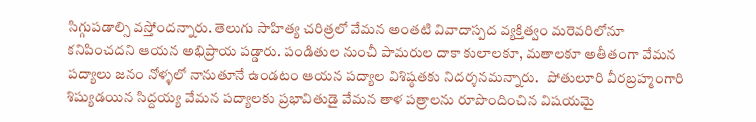సిగ్గుపడాల్సి వస్తోందన్నారు. తెలుగు సాహిత్య చరిత్రలో వేమన అంతటి వివాదాస్పద వ్యక్తిత్వం మరెవరిలోనూ కనిపించదని ఆయన అభిప్రాయ పడ్డారు. పండితుల నుంచీ పామరుల దాకా కులాలకూ, మతాలకూ అతీతంగా వేమన పద్యాలు జనం నోళ్ళలో నానుతూనే ఉండటం ఆయన పద్యాల విశిష్ఠతకు నిదర్శనమన్నారు.   పోతులూరి వీరబ్రహ్మంగారి శిష్యుడయిన సిద్దయ్య వేమన పద్యాలకు ప్రభావితుడై వేమన తాళ పత్రాలను రూపొందించిన విషయమై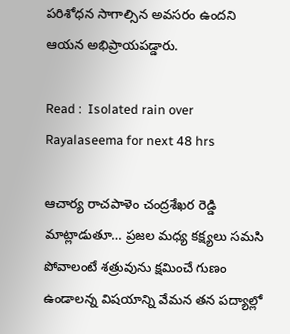పరిశోధన సాగాల్సిన అవసరం ఉందని ఆయన అభిప్రాయపడ్డారు.

Read :  Isolated rain over Rayalaseema for next 48 hrs

ఆచార్య రాచపాళెం చంద్రశేఖర రెడ్డి మాట్లాడుతూ… ప్రజల మధ్య కక్ష్యలు సమసి పోవాలంటే శత్రువును క్షమించే గుణం ఉండాలన్న విషయాన్ని వేమన తన పద్యాల్లో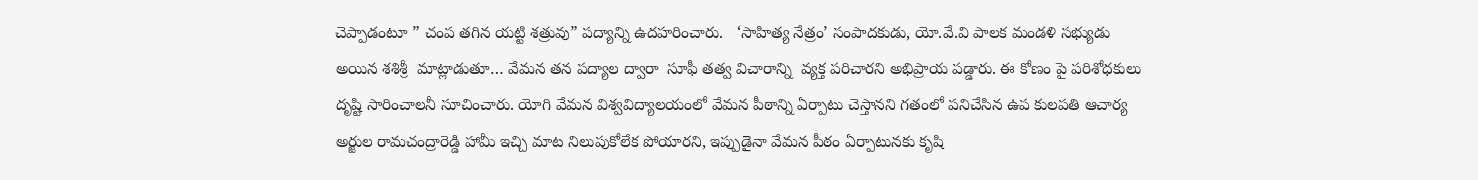చెప్పాడంటూ ” చంప తగిన యట్టి శత్రువు” పద్యాన్ని ఉదహరించారు.   ‘సాహిత్య నేత్రం’ సంపాదకుడు, యో.వే.వి పాలక మండళి సభ్యుడు అయిన శశిశ్రీ  మాట్లాడుతూ… వేమన తన పద్యాల ద్వారా  సూఫీ తత్వ విచారాన్ని  వ్యక్త పరిచారని అభిప్రాయ పడ్డారు. ఈ కోణం పై పరిశోధకులు దృష్టి సారించాలనీ సూచించారు. యోగి వేమన విశ్వవిద్యాలయంలో వేమన పీఠాన్ని ఏర్పాటు చెస్తానని గతంలో పనిచేసిన ఉప కులపతి ఆచార్య అర్జుల రామచంద్రారెడ్డి హామీ ఇచ్చి మాట నిలుపుకోలేక పోయారని, ఇప్పుడైనా వేమన పీఠం ఏర్పాటునకు కృషి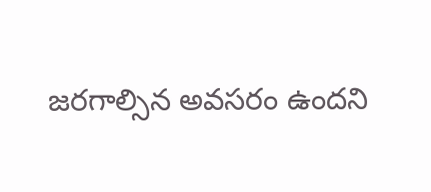జరగాల్సిన అవసరం ఉందని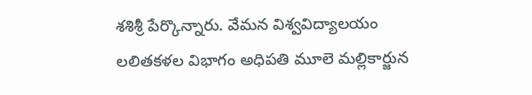శశిశ్రీ పేర్కొన్నారు. వేమన విశ్వవిద్యాలయం లలితకళల విభాగం అధిపతి మూలె మల్లికార్జున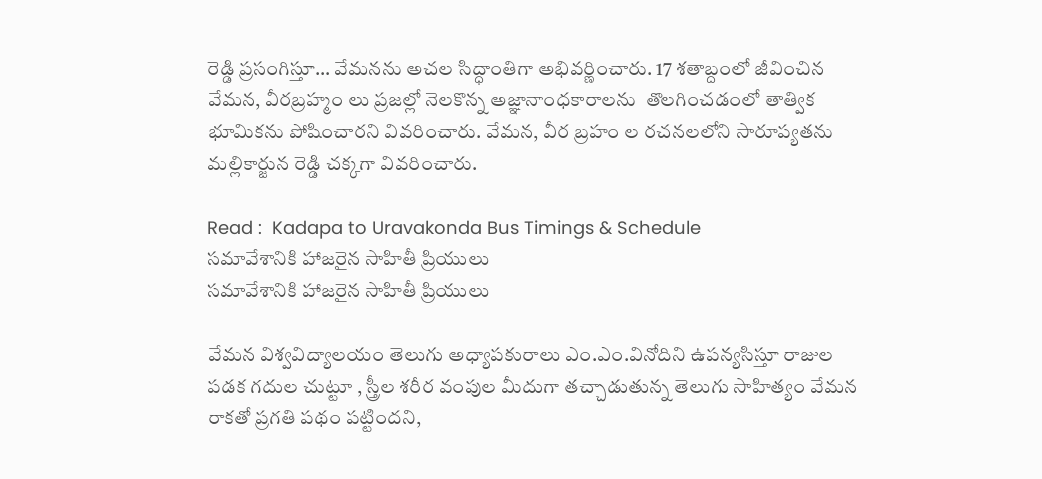రెడ్డి ప్రసంగిస్తూ… వేమనను అచల సిద్ధాంతిగా అభివర్ణించారు. 17 శతాబ్దంలో జీవించిన వేమన, వీరబ్రహ్మం లు ప్రజల్లో నెలకొన్న అజ్ఞానాంధకారాలను  తొలగించడంలో తాత్విక భూమికను పోషించారని వివరించారు. వేమన, వీర బ్రహం ల రచనలలోని సారూప్యతను మల్లికార్జున రెడ్డి చక్కగా వివరించారు.

Read :  Kadapa to Uravakonda Bus Timings & Schedule
సమావేశానికి హాజరైన సాహితీ ప్రియులు
సమావేశానికి హాజరైన సాహితీ ప్రియులు

వేమన విశ్వవిద్యాలయం తెలుగు అధ్యాపకురాలు ఎం.ఎం.వినోదిని ఉపన్యసిస్తూ రాజుల పడక గదుల చుట్టూ , స్త్రీల శరీర వంపుల మీదుగా తచ్చాడుతున్న తెలుగు సాహిత్యం వేమన రాకతో ప్రగతి పథం పట్టిందని,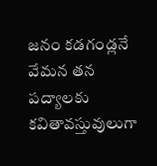జనం కడగండ్లనే వేమన తన పద్యాలకు కవితావస్తువులుగా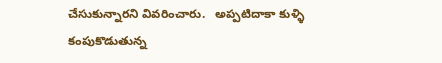చేసుకున్నారని వివరించారు.   అప్పటిదాకా కుళ్ళి కంపుకొడుతున్న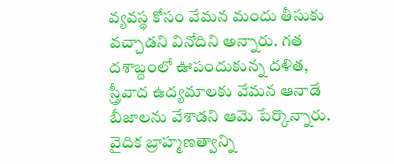వ్యవస్థ కోసం వేమన మందు తీసుకు వచ్చాడని వినోదిని అన్నారు. గత దశాబ్దంలో ఊపందుకున్న దళిత, స్త్రీవాద ఉద్యమాలకు వేమన ఆనాడే బీజాలను వేశాడని ఆమె పేర్కొన్నారు. వైదిక బ్రాహ్మణత్వాన్ని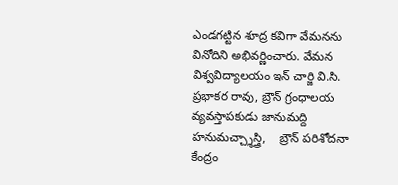ఎండగట్టిన శూద్ర కవిగా వేమనను వినోదిని అభివర్ణించారు. వేమన విశ్వవిద్యాలయం ఇన్ చార్జి వి.సి. ప్రభాకర రావు, బ్రౌన్ గ్రంధాలయ వ్యవస్తాపకుడు జానుమద్ది హనుమచ్చ్శాస్త్రి,    బ్రౌన్ పరిశోదనా కేంద్రం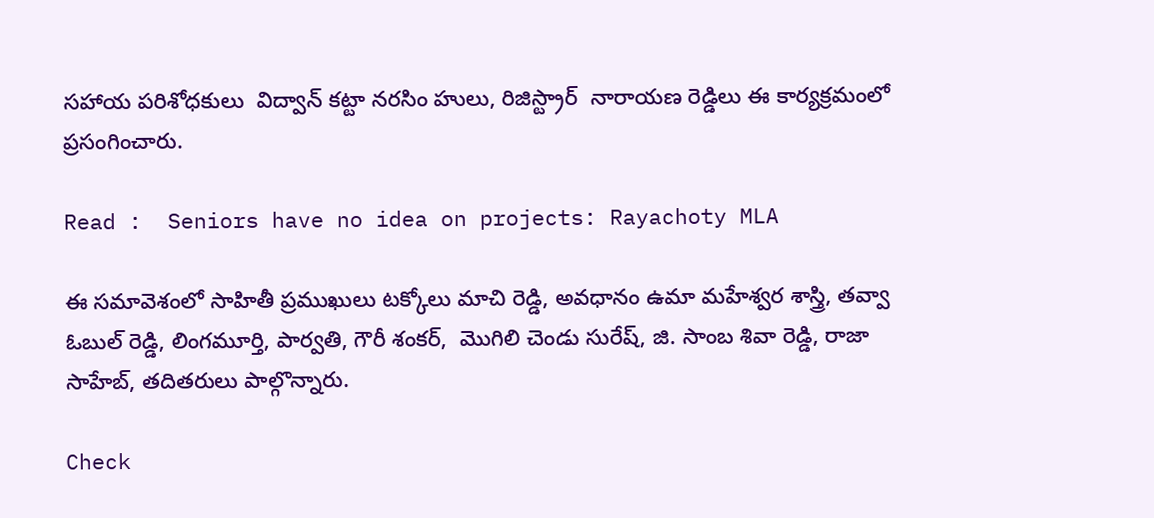సహాయ పరిశోధకులు  విద్వాన్ కట్టా నరసిం హులు, రిజిస్ట్రార్  నారాయణ రెడ్డిలు ఈ కార్యక్రమంలో ప్రసంగించారు.

Read :  Seniors have no idea on projects: Rayachoty MLA

ఈ సమావెశంలో సాహితీ ప్రముఖులు టక్కోలు మాచి రెడ్డి, అవధానం ఉమా మహేశ్వర శాస్త్రి, తవ్వా ఓబుల్ రెడ్డి, లింగమూర్తి, పార్వతి, గౌరీ శంకర్,  మొగిలి చెండు సురేష్, జి. సాంబ శివా రెడ్డి, రాజా సాహేబ్, తదితరులు పాల్గొన్నారు.

Check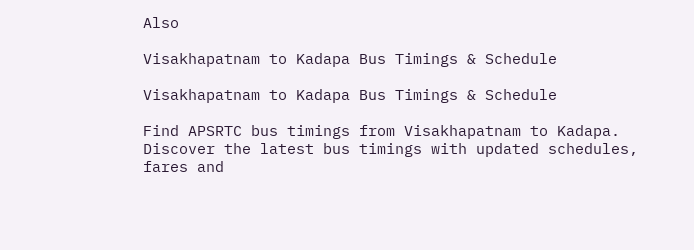Also

Visakhapatnam to Kadapa Bus Timings & Schedule

Visakhapatnam to Kadapa Bus Timings & Schedule

Find APSRTC bus timings from Visakhapatnam to Kadapa. Discover the latest bus timings with updated schedules, fares and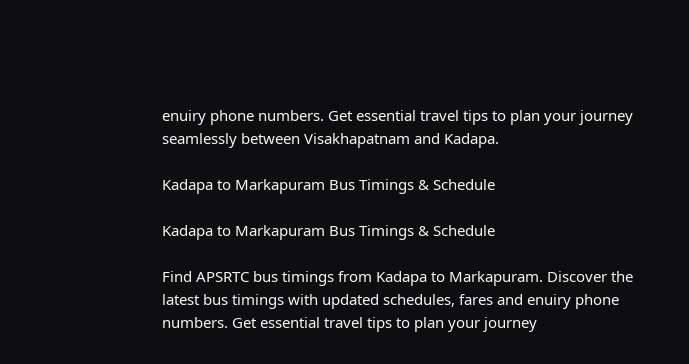enuiry phone numbers. Get essential travel tips to plan your journey seamlessly between Visakhapatnam and Kadapa.

Kadapa to Markapuram Bus Timings & Schedule

Kadapa to Markapuram Bus Timings & Schedule

Find APSRTC bus timings from Kadapa to Markapuram. Discover the latest bus timings with updated schedules, fares and enuiry phone numbers. Get essential travel tips to plan your journey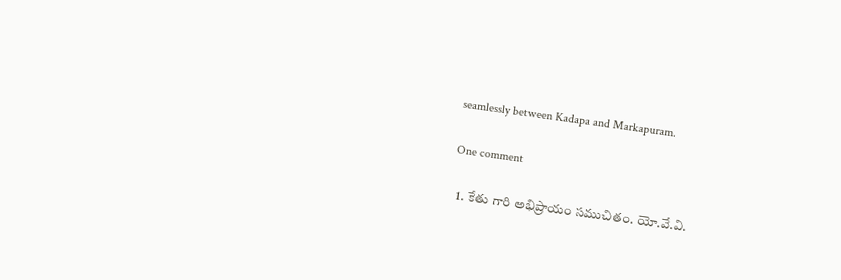seamlessly between Kadapa and Markapuram.

One comment

  1. కేతు గారి అభిప్రాయం సముచితం. యో.వే.వి.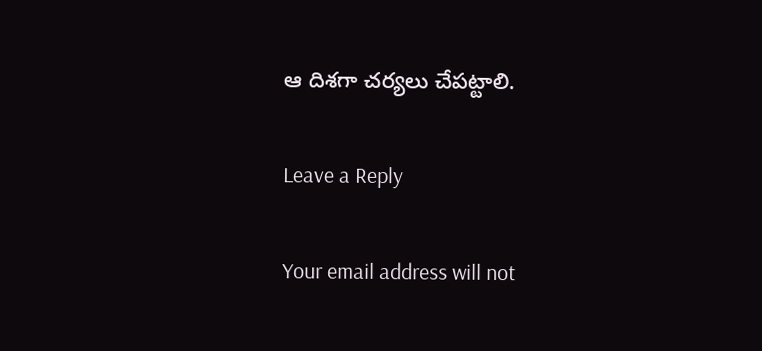ఆ దిశగా చర్యలు చేపట్టాలి.

Leave a Reply

Your email address will not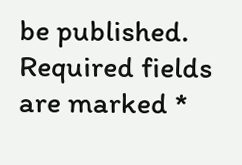be published. Required fields are marked *